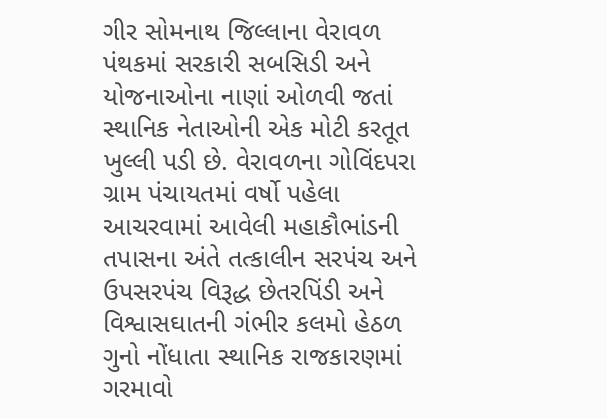ગીર સોમનાથ જિલ્લાના વેરાવળ પંથકમાં સરકારી સબસિડી અને યોજનાઓના નાણાં ઓળવી જતાં સ્થાનિક નેતાઓની એક મોટી કરતૂત ખુલ્લી પડી છે. વેરાવળના ગોવિંદપરા ગ્રામ પંચાયતમાં વર્ષો પહેલા આચરવામાં આવેલી મહાકૌભાંડની તપાસના અંતે તત્કાલીન સરપંચ અને ઉપસરપંચ વિરૂદ્ધ છેતરપિંડી અને વિશ્વાસઘાતની ગંભીર કલમો હેઠળ ગુનો નોંધાતા સ્થાનિક રાજકારણમાં ગરમાવો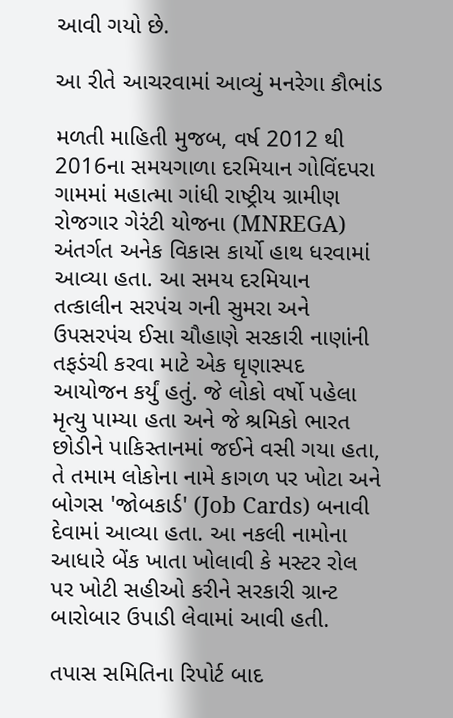આવી ગયો છે.

આ રીતે આચરવામાં આવ્યું મનરેગા કૌભાંડ

મળતી માહિતી મુજબ, વર્ષ 2012 થી 2016ના સમયગાળા દરમિયાન ગોવિંદપરા ગામમાં મહાત્મા ગાંધી રાષ્ટ્રીય ગ્રામીણ રોજગાર ગેરંટી યોજના (MNREGA) અંતર્ગત અનેક વિકાસ કાર્યો હાથ ધરવામાં આવ્યા હતા. આ સમય દરમિયાન તત્કાલીન સરપંચ ગની સુમરા અને ઉપસરપંચ ઈસા ચૌહાણે સરકારી નાણાંની તફડંચી કરવા માટે એક ઘૃણાસ્પદ આયોજન કર્યું હતું. જે લોકો વર્ષો પહેલા મૃત્યુ પામ્યા હતા અને જે શ્રમિકો ભારત છોડીને પાકિસ્તાનમાં જઈને વસી ગયા હતા, તે તમામ લોકોના નામે કાગળ પર ખોટા અને બોગસ 'જોબકાર્ડ' (Job Cards) બનાવી દેવામાં આવ્યા હતા. આ નકલી નામોના આધારે બેંક ખાતા ખોલાવી કે મસ્ટર રોલ પર ખોટી સહીઓ કરીને સરકારી ગ્રાન્ટ બારોબાર ઉપાડી લેવામાં આવી હતી.

તપાસ સમિતિના રિપોર્ટ બાદ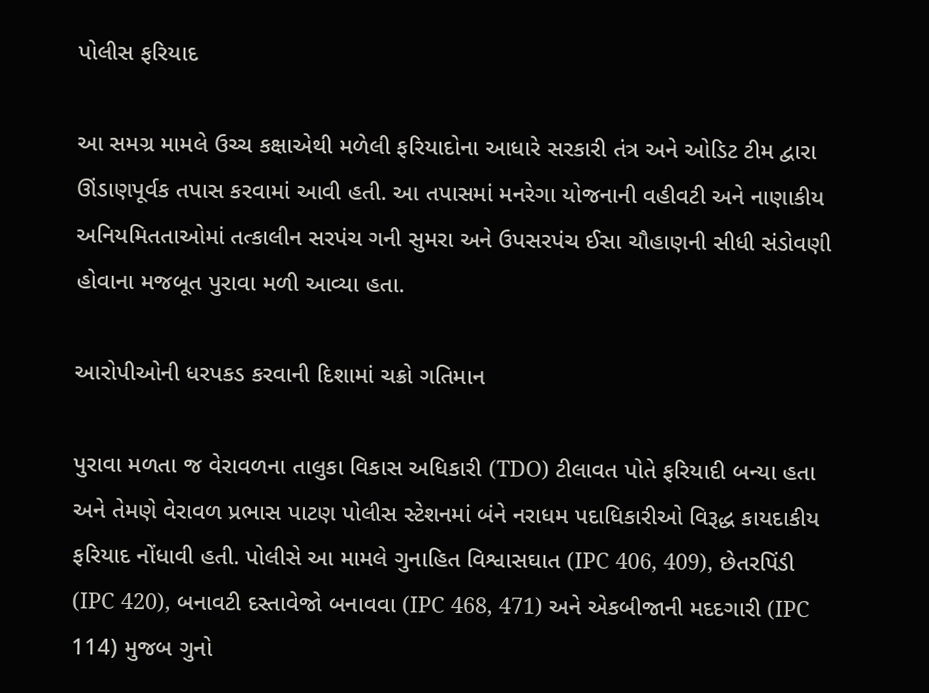પોલીસ ફરિયાદ

આ સમગ્ર મામલે ઉચ્ચ કક્ષાએથી મળેલી ફરિયાદોના આધારે સરકારી તંત્ર અને ઓડિટ ટીમ દ્વારા ઊંડાણપૂર્વક તપાસ કરવામાં આવી હતી. આ તપાસમાં મનરેગા યોજનાની વહીવટી અને નાણાકીય અનિયમિતતાઓમાં તત્કાલીન સરપંચ ગની સુમરા અને ઉપસરપંચ ઈસા ચૌહાણની સીધી સંડોવણી હોવાના મજબૂત પુરાવા મળી આવ્યા હતા.

આરોપીઓની ધરપકડ કરવાની દિશામાં ચક્રો ગતિમાન

પુરાવા મળતા જ વેરાવળના તાલુકા વિકાસ અધિકારી (TDO) ટીલાવત પોતે ફરિયાદી બન્યા હતા અને તેમણે વેરાવળ પ્રભાસ પાટણ પોલીસ સ્ટેશનમાં બંને નરાધમ પદાધિકારીઓ વિરૂદ્ધ કાયદાકીય ફરિયાદ નોંધાવી હતી. પોલીસે આ મામલે ગુનાહિત વિશ્વાસઘાત (IPC 406, 409), છેતરપિંડી (IPC 420), બનાવટી દસ્તાવેજો બનાવવા (IPC 468, 471) અને એકબીજાની મદદગારી (IPC 114) મુજબ ગુનો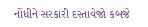નોંધીને સરકારી દસ્તાવેજો કબજે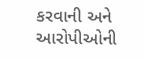કરવાની અને આરોપીઓની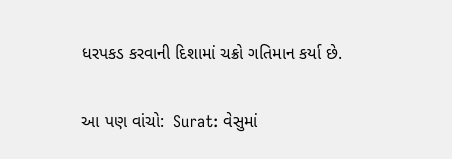ધરપકડ કરવાની દિશામાં ચક્રો ગતિમાન કર્યા છે.

આ પણ વાંચો:  Surat: વેસુમાં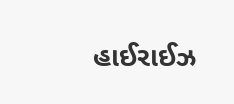હાઈરાઈઝ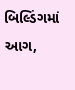બિલ્ડિંગમાં આગ,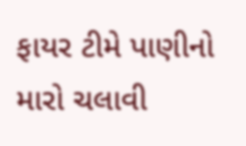ફાયર ટીમે પાણીનો મારો ચલાવી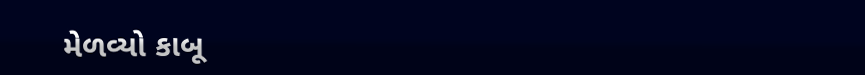મેળવ્યો કાબૂ